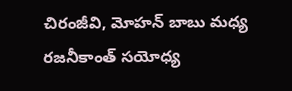చిరంజీవి, మోహన్ బాబు మధ్య రజనీకాంత్ సయోధ్య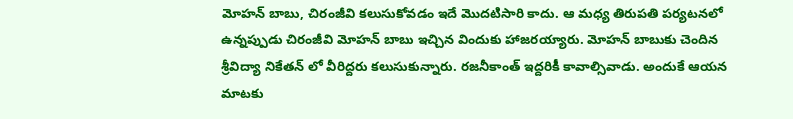మోహన్ బాబు, చిరంజీవి కలుసుకోవడం ఇదే మొదటిసారి కాదు. ఆ మధ్య తిరుపతి పర్యటనలో ఉన్నప్పుడు చిరంజీవి మోహన్ బాబు ఇచ్చిన విందుకు హాజరయ్యారు. మోహన్ బాబుకు చెందిన శ్రీవిద్యా నికేతన్ లో వీరిద్దరు కలుసుకున్నారు. రజనీకాంత్ ఇద్దరికీ కావాల్సివాడు. అందుకే ఆయన మాటకు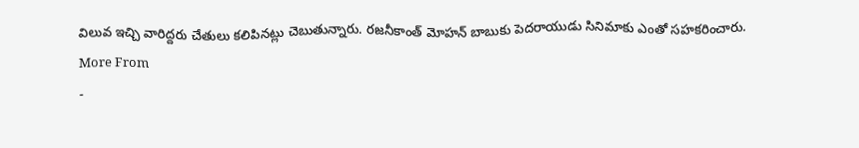విలువ ఇచ్చి వారిద్దరు చేతులు కలిపినట్లు చెబుతున్నారు. రజనీకాంత్ మోహన్ బాబుకు పెదరాయుడు సినిమాకు ఎంతో సహకరించారు.
More From
-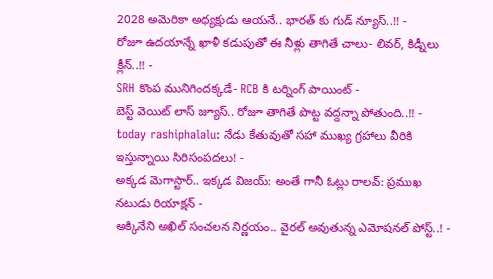2028 అమెరికా అధ్యక్షుడు ఆయనే.. భారత్ కు గుడ్ న్యూస్..!! -
రోజూ ఉదయాన్నే ఖాళీ కడుపుతో ఈ నీళ్లు తాగితే చాలు- లివర్, కిడ్నీలు క్లీన్..!! -
SRH కొంప మునిగిందక్కడే- RCB కి టర్నింగ్ పాయింట్ -
బెస్ట్ వెయిట్ లాస్ జ్యూస్.. రోజూ తాగితే పొట్ట వద్దన్నా పోతుంది..!! -
today rashiphalalu: నేడు కేతువుతో సహా ముఖ్య గ్రహాలు వీరికి ఇస్తున్నాయి సిరిసంపదలు! -
అక్కడ మెగాస్టార్.. ఇక్కడ విజయ్: అంతే గానీ ఓట్లు రాలవ్: ప్రముఖ నటుడు రియాక్షన్ -
అక్కినేని అఖిల్ సంచలన నిర్ణయం.. వైరల్ అవుతున్న ఎమోషనల్ పోస్ట్..! -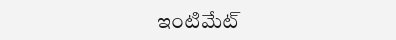ఇంటిమేట్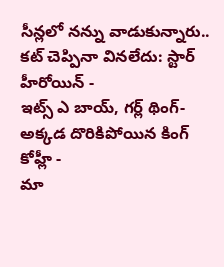సీన్లలో నన్ను వాడుకున్నారు.. కట్ చెప్పినా వినలేదు: స్టార్ హీరోయిన్ -
ఇట్స్ ఎ బాయ్, గర్ల్ థింగ్- అక్కడ దొరికిపోయిన కింగ్ కోహ్లీ -
మా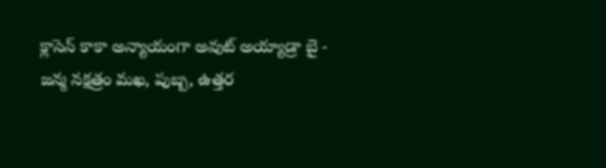క్లాసెన్ కాకా అన్యాయంగా అవుట్ అయ్యాడ్రా బై -
జన్మ నక్షత్రం మఖ, పుబ్బ, ఉత్తర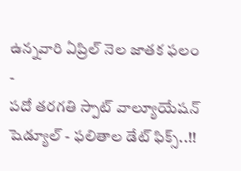ఉన్నవారి ఏప్రిల్ నెల జాతక ఫలం -
పదో తరగతి స్పాట్ వాల్యూయేషన్ షెడ్యూల్ - ఫలితాల డేట్ ఫిక్స్..!!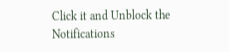Click it and Unblock the Notifications